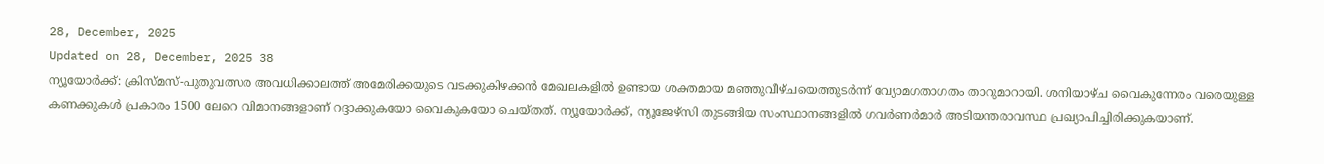28, December, 2025
Updated on 28, December, 2025 38
ന്യൂയോർക്ക്: ക്രിസ്മസ്-പുതുവത്സര അവധിക്കാലത്ത് അമേരിക്കയുടെ വടക്കുകിഴക്കൻ മേഖലകളിൽ ഉണ്ടായ ശക്തമായ മഞ്ഞുവീഴ്ചയെത്തുടർന്ന് വ്യോമഗതാഗതം താറുമാറായി. ശനിയാഴ്ച വൈകുന്നേരം വരെയുള്ള കണക്കുകൾ പ്രകാരം 1500 ലേറെ വിമാനങ്ങളാണ് റദ്ദാക്കുകയോ വൈകുകയോ ചെയ്തത്. ന്യൂയോർക്ക്, ന്യൂജേഴ്സി തുടങ്ങിയ സംസ്ഥാനങ്ങളിൽ ഗവർണർമാർ അടിയന്തരാവസ്ഥ പ്രഖ്യാപിച്ചിരിക്കുകയാണ്.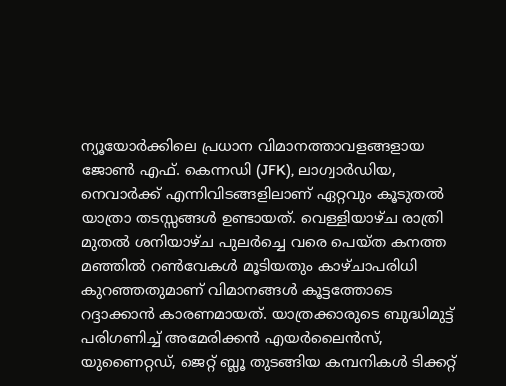ന്യൂയോർക്കിലെ പ്രധാന വിമാനത്താവളങ്ങളായ ജോൺ എഫ്. കെന്നഡി (JFK), ലാഗ്വാർഡിയ, നെവാർക്ക് എന്നിവിടങ്ങളിലാണ് ഏറ്റവും കൂടുതൽ യാത്രാ തടസ്സങ്ങൾ ഉണ്ടായത്. വെള്ളിയാഴ്ച രാത്രി മുതൽ ശനിയാഴ്ച പുലർച്ചെ വരെ പെയ്ത കനത്ത മഞ്ഞിൽ റൺവേകൾ മൂടിയതും കാഴ്ചാപരിധി കുറഞ്ഞതുമാണ് വിമാനങ്ങൾ കൂട്ടത്തോടെ റദ്ദാക്കാൻ കാരണമായത്. യാത്രക്കാരുടെ ബുദ്ധിമുട്ട് പരിഗണിച്ച് അമേരിക്കൻ എയർലൈൻസ്, യുണൈറ്റഡ്, ജെറ്റ് ബ്ലൂ തുടങ്ങിയ കമ്പനികൾ ടിക്കറ്റ്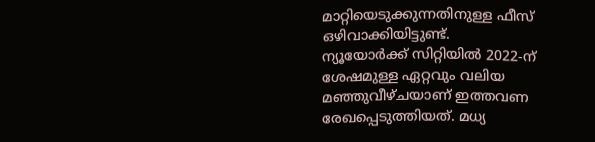മാറ്റിയെടുക്കുന്നതിനുള്ള ഫീസ് ഒഴിവാക്കിയിട്ടുണ്ട്.
ന്യൂയോർക്ക് സിറ്റിയിൽ 2022-ന് ശേഷമുള്ള ഏറ്റവും വലിയ മഞ്ഞുവീഴ്ചയാണ് ഇത്തവണ രേഖപ്പെടുത്തിയത്. മധ്യ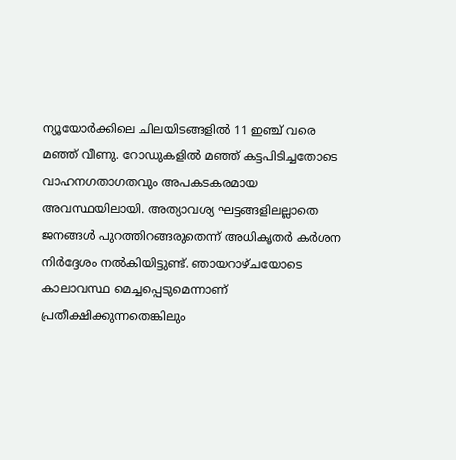ന്യൂയോർക്കിലെ ചിലയിടങ്ങളിൽ 11 ഇഞ്ച് വരെ മഞ്ഞ് വീണു. റോഡുകളിൽ മഞ്ഞ് കട്ടപിടിച്ചതോടെ വാഹനഗതാഗതവും അപകടകരമായ അവസ്ഥയിലായി. അത്യാവശ്യ ഘട്ടങ്ങളിലല്ലാതെ ജനങ്ങൾ പുറത്തിറങ്ങരുതെന്ന് അധികൃതർ കർശന നിർദ്ദേശം നൽകിയിട്ടുണ്ട്. ഞായറാഴ്ചയോടെ കാലാവസ്ഥ മെച്ചപ്പെടുമെന്നാണ് പ്രതീക്ഷിക്കുന്നതെങ്കിലും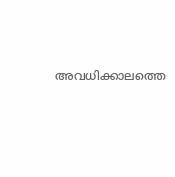അവധിക്കാലത്തെ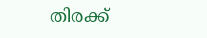തിരക്ക്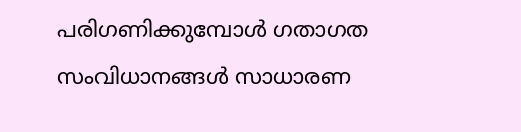പരിഗണിക്കുമ്പോൾ ഗതാഗത സംവിധാനങ്ങൾ സാധാരണ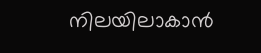നിലയിലാകാൻ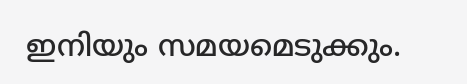ഇനിയും സമയമെടുക്കും.